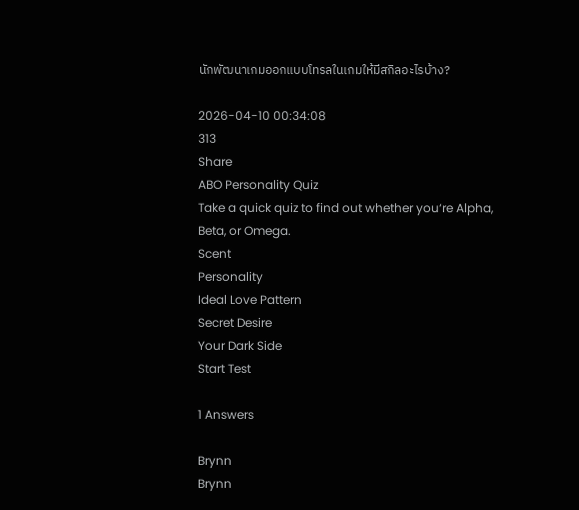นักพัฒนาเกมออกแบบโทรลในเกมให้มีสกิลอะไรบ้าง?

2026-04-10 00:34:08
313
Share
ABO Personality Quiz
Take a quick quiz to find out whether you‘re Alpha, Beta, or Omega.
Scent
Personality
Ideal Love Pattern
Secret Desire
Your Dark Side
Start Test

1 Answers

Brynn
Brynn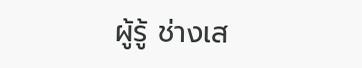ผู้รู้ ช่างเส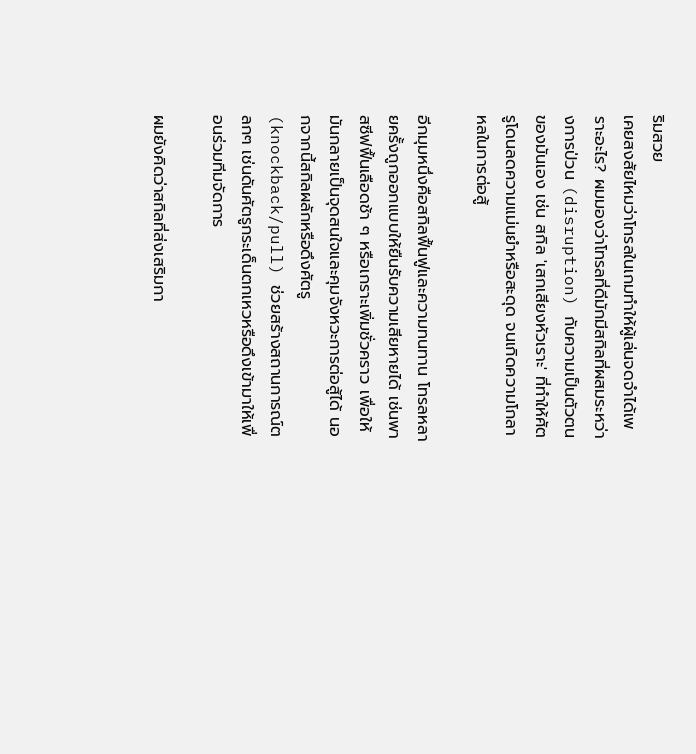ริมสวย
เคยสงสัยไหมว่าโทรลในเกมทำให้ผู้เล่นจดจำได้เพราะอะไร? ผมมองว่าโทรลที่ดีมักมีสกิลที่ผสมระหว่างการป่วน (disruption) กับความเป็นตัวตนของมันเอง เช่น สกิล 'เสกเสียงหัวเราะ' ที่ทำให้ศัตรูโดนลดความแม่นยำหรือสะดุด จนเกิดความโกลาหลในการต่อสู้

อีกมุมหนึ่งคือสกิลฟื้นฟูและความทนทาน โทรลหลายครั้งถูกออกแบบให้ยืนรับความเสียหายได้ เช่นพาสซีฟฟื้นเลือดช้า ๆ หรือเกราะเพิ่มชั่วคราว เพื่อให้มันกลายเป็นจุดสนใจและคุมจังหวะการต่อสู้ได้ นอกจากนี้สกิลผลักหรือดึงศัตรู (knockback/pull) ช่วยสร้างสถานการณ์ตลกๆ เช่นดันศัตรูกระเด็นตกเหวหรือดึงเข้ามาให้เพื่อนร่วมทีมจัดการ

ผมยังคิดว่าสกิลที่ส่งเสริมกา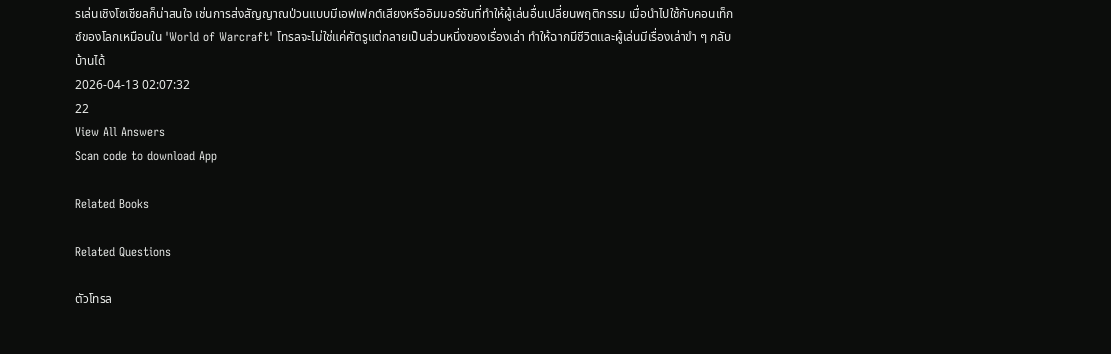รเล่นเชิงโซเชียลก็น่าสนใจ เช่นการส่งสัญญาณป่วนแบบมีเอฟเฟกต์เสียงหรืออิมมอร์ชันที่ทำให้ผู้เล่นอื่นเปลี่ยนพฤติกรรม เมื่อนำไปใช้กับคอนเท็กซ์ของโลกเหมือนใน 'World of Warcraft' โทรลจะไม่ใช่แค่ศัตรูแต่กลายเป็นส่วนหนึ่งของเรื่องเล่า ทำให้ฉากมีชีวิตและผู้เล่นมีเรื่องเล่าขำ ๆ กลับบ้านได้
2026-04-13 02:07:32
22
View All Answers
Scan code to download App

Related Books

Related Questions

ตัวโทรล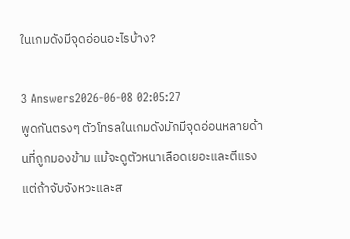ในเกมดังมีจุดอ่อนอะไรบ้าง?

3 Answers2026-06-08 02:05:27
พูดกันตรงๆ ตัวโทรลในเกมดังมักมีจุดอ่อนหลายด้านที่ถูกมองข้าม แม้จะดูตัวหนาเลือดเยอะและตีแรง แต่ถ้าจับจังหวะและส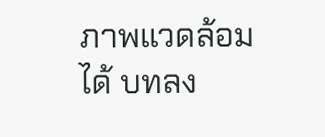ภาพแวดล้อมได้ บทลง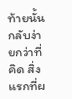ท้ายนั้นกลับง่ายกว่าที่คิด สิ่งแรกที่ผ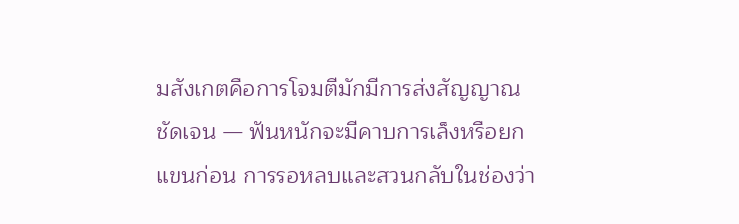มสังเกตคือการโจมตีมักมีการส่งสัญญาณชัดเจน — ฟันหนักจะมีคาบการเล็งหรือยกแขนก่อน การรอหลบและสวนกลับในช่องว่า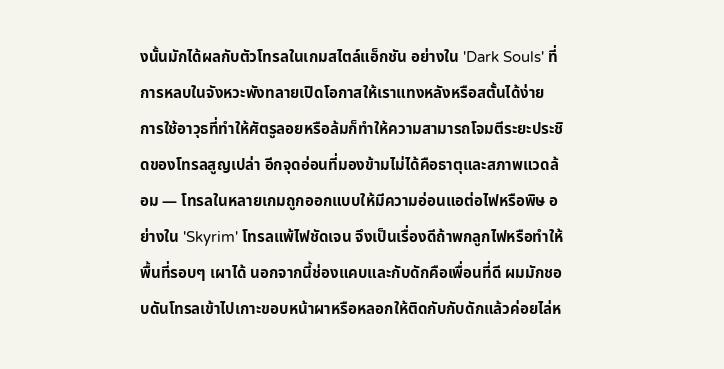งนั้นมักได้ผลกับตัวโทรลในเกมสไตล์แอ็กชัน อย่างใน 'Dark Souls' ที่การหลบในจังหวะพังทลายเปิดโอกาสให้เราแทงหลังหรือสตั้นได้ง่าย การใช้อาวุธที่ทำให้ศัตรูลอยหรือล้มก็ทำให้ความสามารถโจมตีระยะประชิดของโทรลสูญเปล่า อีกจุดอ่อนที่มองข้ามไม่ได้คือธาตุและสภาพแวดล้อม — โทรลในหลายเกมถูกออกแบบให้มีความอ่อนแอต่อไฟหรือพิษ อย่างใน 'Skyrim' โทรลแพ้ไฟชัดเจน จึงเป็นเรื่องดีถ้าพกลูกไฟหรือทำให้พื้นที่รอบๆ เผาได้ นอกจากนี้ช่องแคบและกับดักคือเพื่อนที่ดี ผมมักชอบดันโทรลเข้าไปเกาะขอบหน้าผาหรือหลอกให้ติดกับกับดักแล้วค่อยไล่ห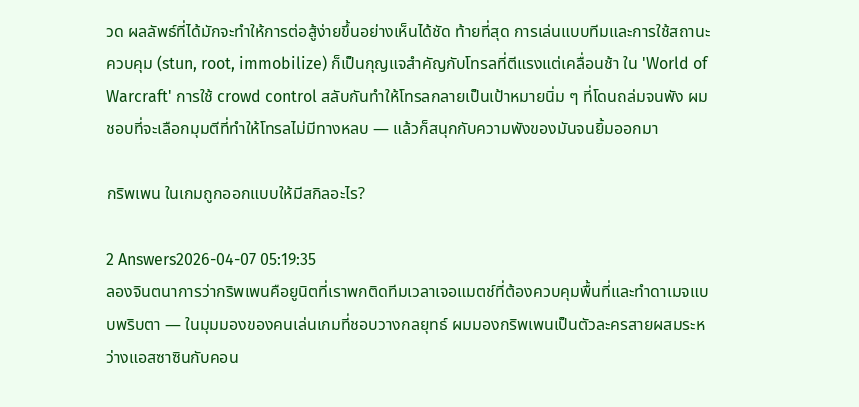วด ผลลัพธ์ที่ได้มักจะทำให้การต่อสู้ง่ายขึ้นอย่างเห็นได้ชัด ท้ายที่สุด การเล่นแบบทีมและการใช้สถานะควบคุม (stun, root, immobilize) ก็เป็นกุญแจสำคัญกับโทรลที่ตีแรงแต่เคลื่อนช้า ใน 'World of Warcraft' การใช้ crowd control สลับกันทำให้โทรลกลายเป็นเป้าหมายนิ่ม ๆ ที่โดนถล่มจนพัง ผมชอบที่จะเลือกมุมตีที่ทำให้โทรลไม่มีทางหลบ — แล้วก็สนุกกับความพังของมันจนยิ้มออกมา

กริพเพน ในเกมถูกออกแบบให้มีสกิลอะไร?

2 Answers2026-04-07 05:19:35
ลองจินตนาการว่ากริพเพนคือยูนิตที่เราพกติดทีมเวลาเจอแมตช์ที่ต้องควบคุมพื้นที่และทำดาเมจแบบพริบตา — ในมุมมองของคนเล่นเกมที่ชอบวางกลยุทธ์ ผมมองกริพเพนเป็นตัวละครสายผสมระหว่างแอสซาซินกับคอน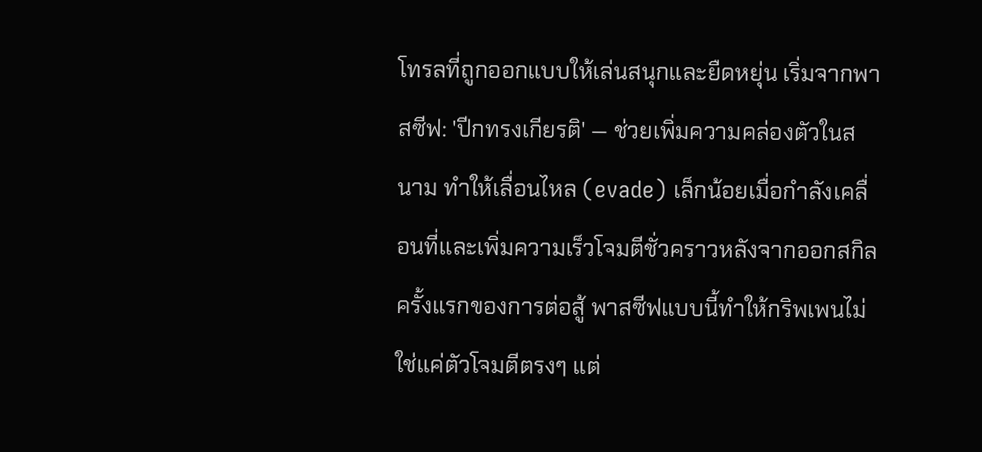โทรลที่ถูกออกแบบให้เล่นสนุกและยืดหยุ่น เริ่มจากพาสซีฟ: 'ปีกทรงเกียรติ' — ช่วยเพิ่มความคล่องตัวในสนาม ทำให้เลื่อนไหล (evade) เล็กน้อยเมื่อกำลังเคลื่อนที่และเพิ่มความเร็วโจมตีชั่วคราวหลังจากออกสกิลครั้งแรกของการต่อสู้ พาสซีฟแบบนี้ทำให้กริพเพนไม่ใช่แค่ตัวโจมตีตรงๆ แต่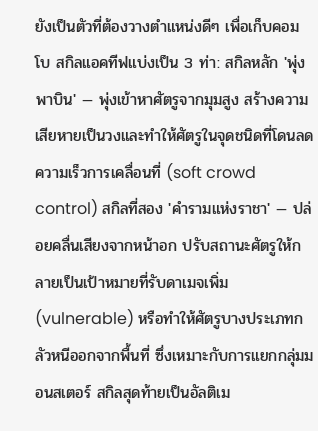ยังเป็นตัวที่ต้องวางตำแหน่งดีๆ เพื่อเก็บคอมโบ สกิลแอคทีฟแบ่งเป็น 3 ท่า: สกิลหลัก 'พุ่งพาบิน' — พุ่งเข้าหาศัตรูจากมุมสูง สร้างความเสียหายเป็นวงและทำให้ศัตรูในจุดชนิดที่โดนลดความเร็วการเคลื่อนที่ (soft crowd control) สกิลที่สอง 'คำรามแห่งราชา' — ปล่อยคลื่นเสียงจากหน้าอก ปรับสถานะศัตรูให้กลายเป็นเป้าหมายที่รับดาเมจเพิ่ม (vulnerable) หรือทำให้ศัตรูบางประเภทกลัวหนีออกจากพื้นที่ ซึ่งเหมาะกับการแยกกลุ่มมอนสเตอร์ สกิลสุดท้ายเป็นอัลติเม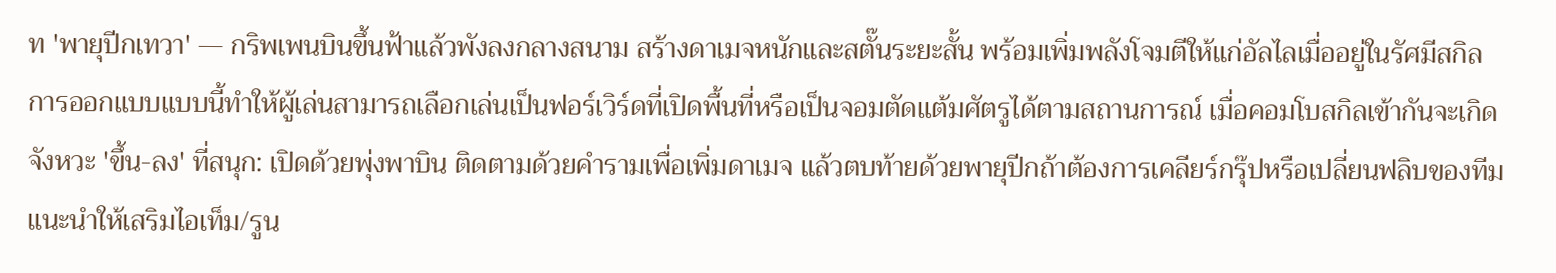ท 'พายุปีกเทวา' — กริพเพนบินขึ้นฟ้าแล้วพังลงกลางสนาม สร้างดาเมจหนักและสตั๊นระยะสั้น พร้อมเพิ่มพลังโจมตีให้แก่อัลไลเมื่ออยู่ในรัศมีสกิล การออกแบบแบบนี้ทำให้ผู้เล่นสามารถเลือกเล่นเป็นฟอร์เวิร์ดที่เปิดพื้นที่หรือเป็นจอมตัดแต้มศัตรูได้ตามสถานการณ์ เมื่อคอมโบสกิลเข้ากันจะเกิดจังหวะ 'ขึ้น-ลง' ที่สนุก: เปิดด้วยพุ่งพาบิน ติดตามด้วยคำรามเพื่อเพิ่มดาเมจ แล้วตบท้ายด้วยพายุปีกถ้าต้องการเคลียร์กรุ๊ปหรือเปลี่ยนฟลิบของทีม แนะนำให้เสริมไอเท็ม/รูน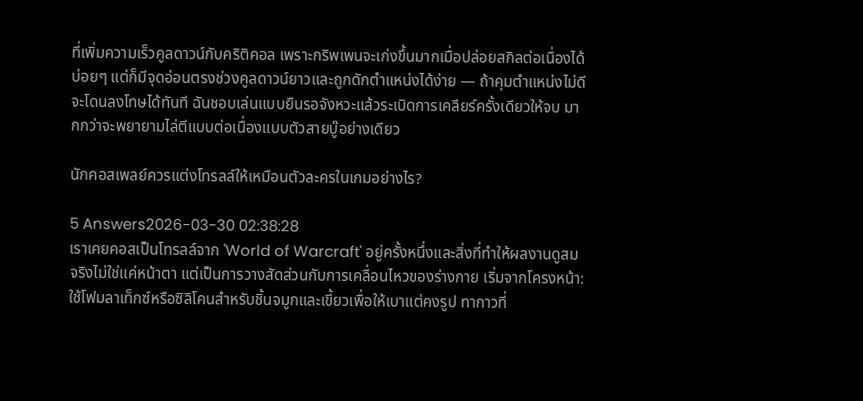ที่เพิ่มความเร็วคูลดาวน์กับคริติคอล เพราะกริพเพนจะเก่งขึ้นมากเมื่อปล่อยสกิลต่อเนื่องได้บ่อยๆ แต่ก็มีจุดอ่อนตรงช่วงคูลดาวน์ยาวและถูกดักตำแหน่งได้ง่าย — ถ้าคุมตำแหน่งไม่ดีจะโดนลงโทษได้ทันที ฉันชอบเล่นแบบยืนรอจังหวะแล้วระเบิดการเคลียร์ครั้งเดียวให้จบ มากกว่าจะพยายามไล่ตีแบบต่อเนื่องแบบตัวสายบู๊อย่างเดียว

นักคอสเพลย์ควรแต่งโทรลล์ให้เหมือนตัวละครในเกมอย่างไร?

5 Answers2026-03-30 02:38:28
เราเคยคอสเป็นโทรลล์จาก 'World of Warcraft' อยู่ครั้งหนึ่งและสิ่งที่ทำให้ผลงานดูสมจริงไม่ใช่แค่หน้าตา แต่เป็นการวางสัดส่วนกับการเคลื่อนไหวของร่างกาย เริ่มจากโครงหน้า: ใช้โฟมลาเท็กซ์หรือซิลิโคนสำหรับชิ้นจมูกและเขี้ยวเพื่อให้เบาแต่คงรูป ทากาวที่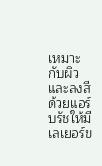เหมาะกับผิวและลงสีด้วยแอร์บรัชให้มีเลเยอร์ข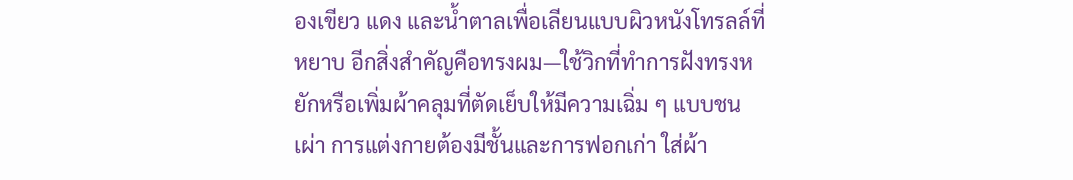องเขียว แดง และน้ำตาลเพื่อเลียนแบบผิวหนังโทรลล์ที่หยาบ อีกสิ่งสำคัญคือทรงผม—ใช้วิกที่ทำการฝังทรงหยักหรือเพิ่มผ้าคลุมที่ตัดเย็บให้มีความเฉิ่ม ๆ แบบชนเผ่า การแต่งกายต้องมีชั้นและการฟอกเก่า ใส่ผ้า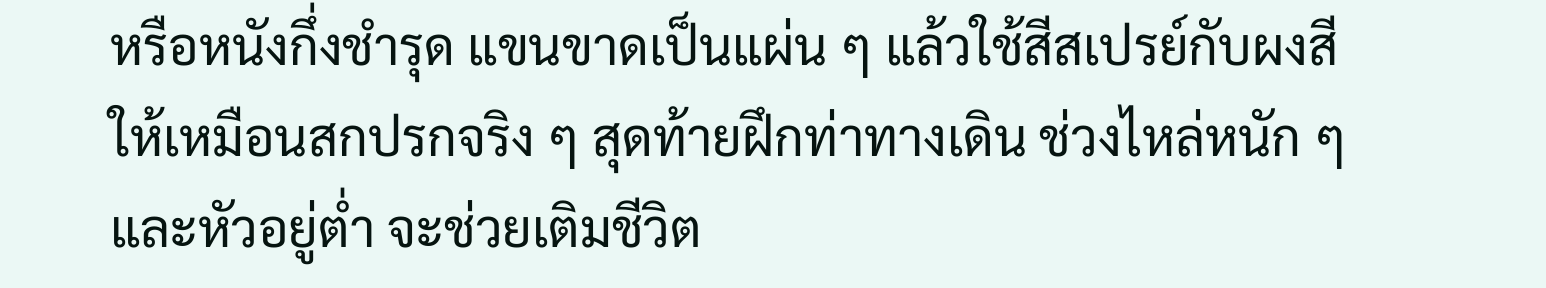หรือหนังกึ่งชำรุด แขนขาดเป็นแผ่น ๆ แล้วใช้สีสเปรย์กับผงสีให้เหมือนสกปรกจริง ๆ สุดท้ายฝึกท่าทางเดิน ช่วงไหล่หนัก ๆ และหัวอยู่ต่ำ จะช่วยเติมชีวิต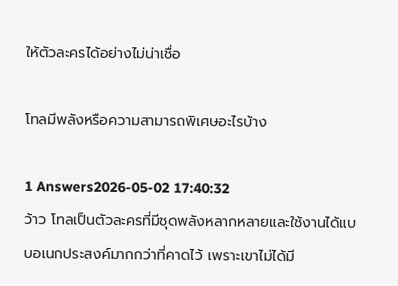ให้ตัวละครได้อย่างไม่น่าเชื่อ

โทลมีพลังหรือความสามารถพิเศษอะไรบ้าง

1 Answers2026-05-02 17:40:32
ว้าว โทลเป็นตัวละครที่มีชุดพลังหลากหลายและใช้งานได้แบบอเนกประสงค์มากกว่าที่คาดไว้ เพราะเขาไม่ได้มี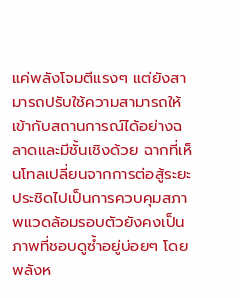แค่พลังโจมตีแรงๆ แต่ยังสามารถปรับใช้ความสามารถให้เข้ากับสถานการณ์ได้อย่างฉลาดและมีชั้นเชิงด้วย ฉากที่เห็นโทลเปลี่ยนจากการต่อสู้ระยะประชิดไปเป็นการควบคุมสภาพแวดล้อมรอบตัวยังคงเป็นภาพที่ชอบดูซ้ำอยู่บ่อยๆ โดยพลังห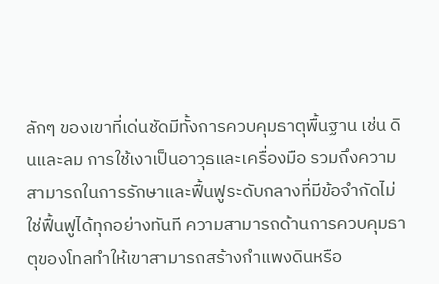ลักๆ ของเขาที่เด่นชัดมีทั้งการควบคุมธาตุพื้นฐาน เช่น ดินและลม การใช้เงาเป็นอาวุธและเครื่องมือ รวมถึงความสามารถในการรักษาและฟื้นฟูระดับกลางที่มีข้อจำกัดไม่ใช่ฟื้นฟูได้ทุกอย่างทันที ความสามารถด้านการควบคุมธาตุของโทลทำให้เขาสามารถสร้างกำแพงดินหรือ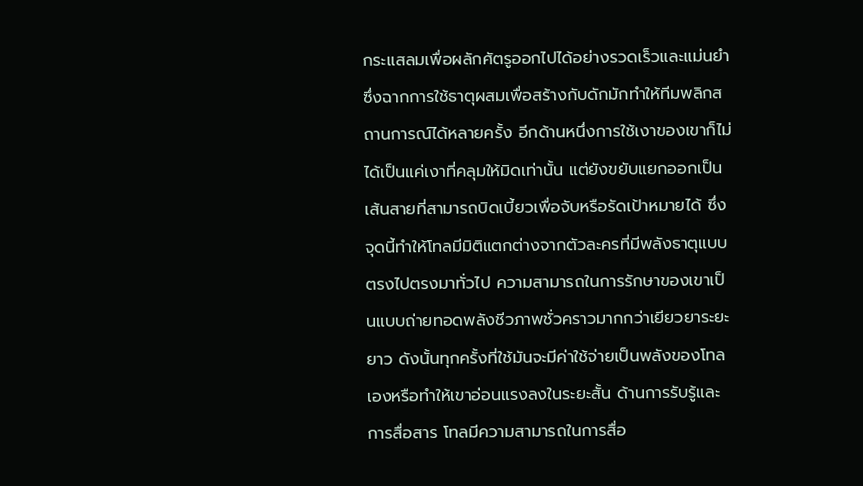กระแสลมเพื่อผลักศัตรูออกไปได้อย่างรวดเร็วและแม่นยำ ซึ่งฉากการใช้ธาตุผสมเพื่อสร้างกับดักมักทำให้ทีมพลิกสถานการณ์ได้หลายครั้ง อีกด้านหนึ่งการใช้เงาของเขาก็ไม่ได้เป็นแค่เงาที่คลุมให้มิดเท่านั้น แต่ยังขยับแยกออกเป็นเส้นสายที่สามารถบิดเบี้ยวเพื่อจับหรือรัดเป้าหมายได้ ซึ่งจุดนี้ทำให้โทลมีมิติแตกต่างจากตัวละครที่มีพลังธาตุแบบตรงไปตรงมาทั่วไป ความสามารถในการรักษาของเขาเป็นแบบถ่ายทอดพลังชีวภาพชั่วคราวมากกว่าเยียวยาระยะยาว ดังนั้นทุกครั้งที่ใช้มันจะมีค่าใช้จ่ายเป็นพลังของโทลเองหรือทำให้เขาอ่อนแรงลงในระยะสั้น ด้านการรับรู้และการสื่อสาร โทลมีความสามารถในการสื่อ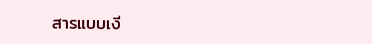สารแบบเงี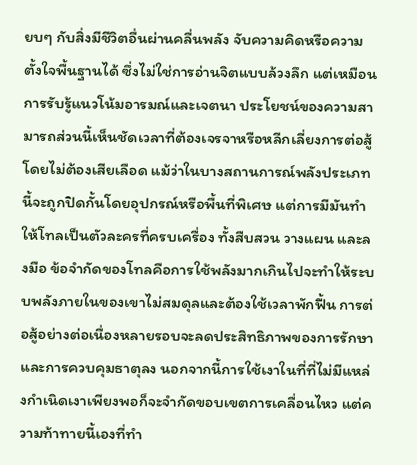ยบๆ กับสิ่งมีชีวิตอื่นผ่านคลื่นพลัง จับความคิดหรือความตั้งใจพื้นฐานได้ ซึ่งไม่ใช่การอ่านจิตแบบล้วงลึก แต่เหมือนการรับรู้แนวโน้มอารมณ์และเจตนา ประโยชน์ของความสามารถส่วนนี้เห็นชัดเวลาที่ต้องเจรจาหรือหลีกเลี่ยงการต่อสู้โดยไม่ต้องเสียเลือด แม้ว่าในบางสถานการณ์พลังประเภทนี้จะถูกปิดกั้นโดยอุปกรณ์หรือพื้นที่พิเศษ แต่การมีมันทำให้โทลเป็นตัวละครที่ครบเครื่อง ทั้งสืบสวน วางแผน และลงมือ ข้อจำกัดของโทลคือการใช้พลังมากเกินไปจะทำให้ระบบพลังภายในของเขาไม่สมดุลและต้องใช้เวลาพักฟื้น การต่อสู้อย่างต่อเนื่องหลายรอบจะลดประสิทธิภาพของการรักษาและการควบคุมธาตุลง นอกจากนี้การใช้เงาในที่ที่ไม่มีแหล่งกำเนิดเงาเพียงพอก็จะจำกัดขอบเขตการเคลื่อนไหว แต่ความท้าทายนี้เองที่ทำ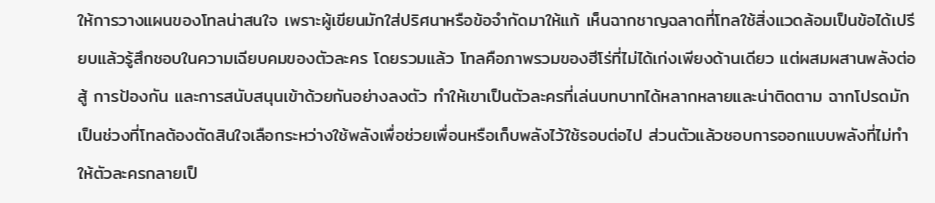ให้การวางแผนของโทลน่าสนใจ เพราะผู้เขียนมักใส่ปริศนาหรือข้อจำกัดมาให้แก้ เห็นฉากชาญฉลาดที่โทลใช้สิ่งแวดล้อมเป็นข้อได้เปรียบแล้วรู้สึกชอบในความเฉียบคมของตัวละคร โดยรวมแล้ว โทลคือภาพรวมของฮีโร่ที่ไม่ได้เก่งเพียงด้านเดียว แต่ผสมผสานพลังต่อสู้ การป้องกัน และการสนับสนุนเข้าด้วยกันอย่างลงตัว ทำให้เขาเป็นตัวละครที่เล่นบทบาทได้หลากหลายและน่าติดตาม ฉากโปรดมักเป็นช่วงที่โทลต้องตัดสินใจเลือกระหว่างใช้พลังเพื่อช่วยเพื่อนหรือเก็บพลังไว้ใช้รอบต่อไป ส่วนตัวแล้วชอบการออกแบบพลังที่ไม่ทำให้ตัวละครกลายเป็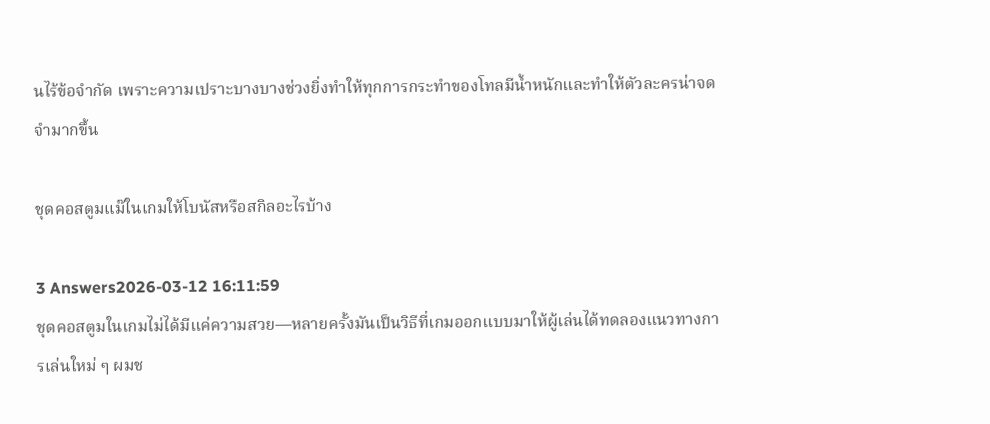นไร้ข้อจำกัด เพราะความเปราะบางบางช่วงยิ่งทำให้ทุกการกระทำของโทลมีน้ำหนักและทำให้ตัวละครน่าจดจำมากขึ้น

ชุดคอสตูมแม๊ในเกมให้โบนัสหรือสกิลอะไรบ้าง

3 Answers2026-03-12 16:11:59
ชุดคอสตูมในเกมไม่ได้มีแค่ความสวย—หลายครั้งมันเป็นวิธีที่เกมออกแบบมาให้ผู้เล่นได้ทดลองแนวทางการเล่นใหม่ ๆ ผมช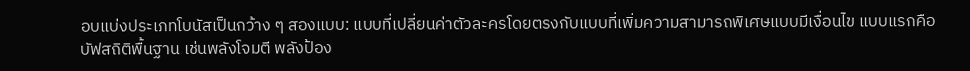อบแบ่งประเภทโบนัสเป็นกว้าง ๆ สองแบบ: แบบที่เปลี่ยนค่าตัวละครโดยตรงกับแบบที่เพิ่มความสามารถพิเศษแบบมีเงื่อนไข แบบแรกคือบัฟสถิติพื้นฐาน เช่นพลังโจมตี พลังป้อง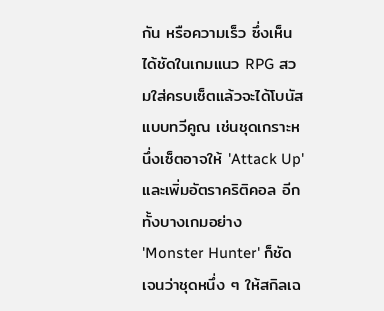กัน หรือความเร็ว ซึ่งเห็นได้ชัดในเกมแนว RPG สวมใส่ครบเซ็ตแล้วจะได้โบนัสแบบทวีคูณ เช่นชุดเกราะหนึ่งเซ็ตอาจให้ 'Attack Up' และเพิ่มอัตราคริติคอล อีกทั้งบางเกมอย่าง 'Monster Hunter' ก็ชัดเจนว่าชุดหนึ่ง ๆ ให้สกิลเฉ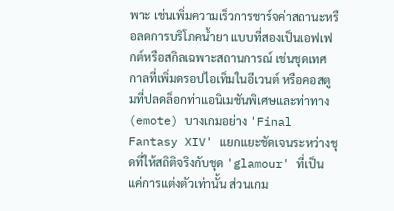พาะ เช่นเพิ่มความเร็วการชาร์จค่าสถานะหรือลดการบริโภคน้ำยา แบบที่สองเป็นเอฟเฟกต์หรือสกิลเฉพาะสถานการณ์ เช่นชุดเทศกาลที่เพิ่มดรอปไอเท็มในอีเวนต์ หรือคอสตูมที่ปลดล็อกท่าแอนิเมชันพิเศษและท่าทาง (emote) บางเกมอย่าง 'Final Fantasy XIV' แยกแยะชัดเจนระหว่างชุดที่ให้สถิติจริงกับชุด 'glamour' ที่เป็นแค่การแต่งตัวเท่านั้น ส่วนเกม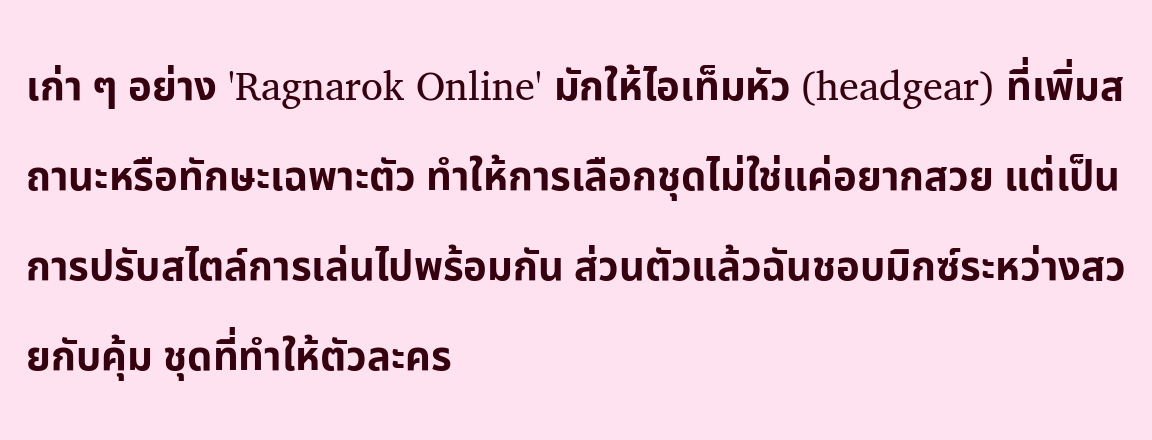เก่า ๆ อย่าง 'Ragnarok Online' มักให้ไอเท็มหัว (headgear) ที่เพิ่มสถานะหรือทักษะเฉพาะตัว ทำให้การเลือกชุดไม่ใช่แค่อยากสวย แต่เป็นการปรับสไตล์การเล่นไปพร้อมกัน ส่วนตัวแล้วฉันชอบมิกซ์ระหว่างสวยกับคุ้ม ชุดที่ทำให้ตัวละคร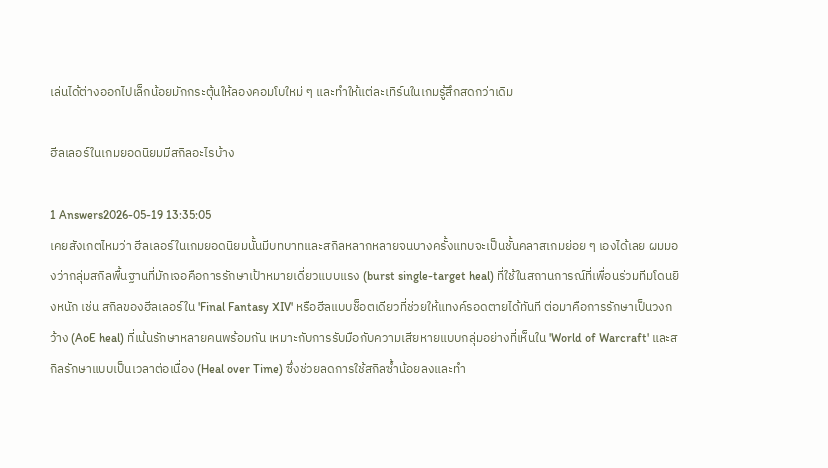เล่นได้ต่างออกไปเล็กน้อยมักกระตุ้นให้ลองคอมโบใหม่ ๆ และทำให้แต่ละเทิร์นในเกมรู้สึกสดกว่าเดิม

ฮีลเลอร์ในเกมยอดนิยมมีสกิลอะไรบ้าง

1 Answers2026-05-19 13:35:05
เคยสังเกตไหมว่า ฮีลเลอร์ในเกมยอดนิยมนั้นมีบทบาทและสกิลหลากหลายจนบางครั้งแทบจะเป็นชั้นคลาสเกมย่อย ๆ เองได้เลย ผมมองว่ากลุ่มสกิลพื้นฐานที่มักเจอคือการรักษาเป้าหมายเดี่ยวแบบแรง (burst single-target heal) ที่ใช้ในสถานการณ์ที่เพื่อนร่วมทีมโดนยิงหนัก เช่น สกิลของฮีลเลอร์ใน 'Final Fantasy XIV' หรือฮีลแบบช็อตเดียวที่ช่วยให้แทงค์รอดตายได้ทันที ต่อมาคือการรักษาเป็นวงกว้าง (AoE heal) ที่เน้นรักษาหลายคนพร้อมกัน เหมาะกับการรับมือกับความเสียหายแบบกลุ่มอย่างที่เห็นใน 'World of Warcraft' และสกิลรักษาแบบเป็นเวลาต่อเนื่อง (Heal over Time) ซึ่งช่วยลดการใช้สกิลซ้ำน้อยลงและทำ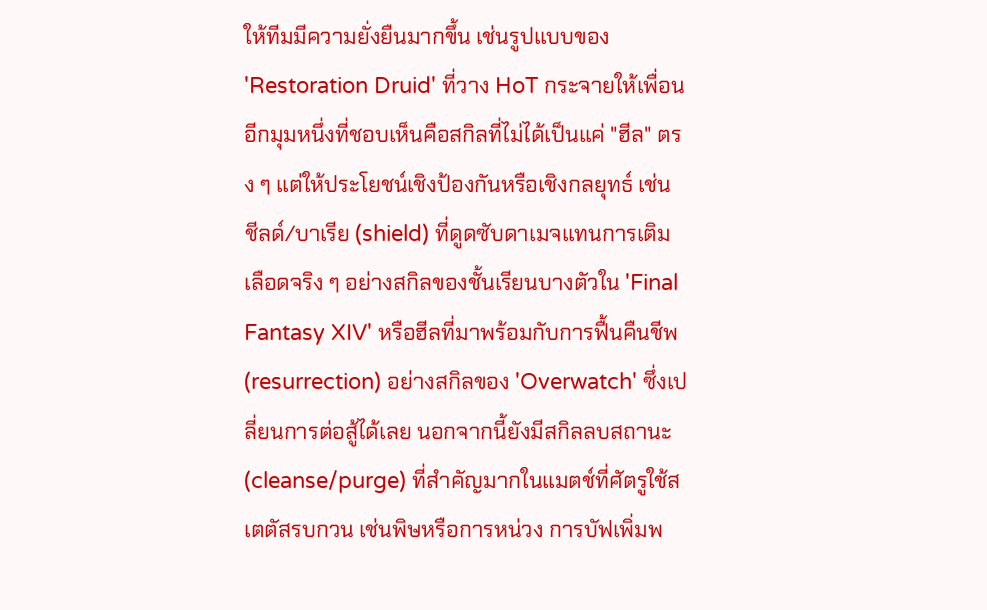ให้ทีมมีความยั่งยืนมากขึ้น เช่นรูปแบบของ 'Restoration Druid' ที่วาง HoT กระจายให้เพื่อน อีกมุมหนึ่งที่ชอบเห็นคือสกิลที่ไม่ได้เป็นแค่ "ฮีล" ตรง ๆ แต่ให้ประโยชน์เชิงป้องกันหรือเชิงกลยุทธ์ เช่น ชีลด์/บาเรีย (shield) ที่ดูดซับดาเมจแทนการเติมเลือดจริง ๆ อย่างสกิลของชั้นเรียนบางตัวใน 'Final Fantasy XIV' หรือฮีลที่มาพร้อมกับการฟื้นคืนชีพ (resurrection) อย่างสกิลของ 'Overwatch' ซึ่งเปลี่ยนการต่อสู้ได้เลย นอกจากนี้ยังมีสกิลลบสถานะ (cleanse/purge) ที่สำคัญมากในแมตช์ที่ศัตรูใช้สเตตัสรบกวน เช่นพิษหรือการหน่วง การบัฟเพิ่มพ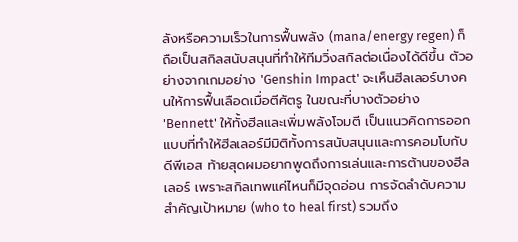ลังหรือความเร็วในการฟื้นพลัง (mana/energy regen) ก็ถือเป็นสกิลสนับสนุนที่ทำให้ทีมวิ่งสกิลต่อเนื่องได้ดีขึ้น ตัวอย่างจากเกมอย่าง 'Genshin Impact' จะเห็นฮีลเลอร์บางคนให้การฟื้นเลือดเมื่อตีศัตรู ในขณะที่บางตัวอย่าง 'Bennett' ให้ทั้งฮีลและเพิ่มพลังโจมตี เป็นแนวคิดการออกแบบที่ทำให้ฮีลเลอร์มีมิติทั้งการสนับสนุนและการคอมโบกับดีพีเอส ท้ายสุดผมอยากพูดถึงการเล่นและการต้านของฮีลเลอร์ เพราะสกิลเทพแค่ไหนก็มีจุดอ่อน การจัดลำดับความสำคัญเป้าหมาย (who to heal first) รวมถึง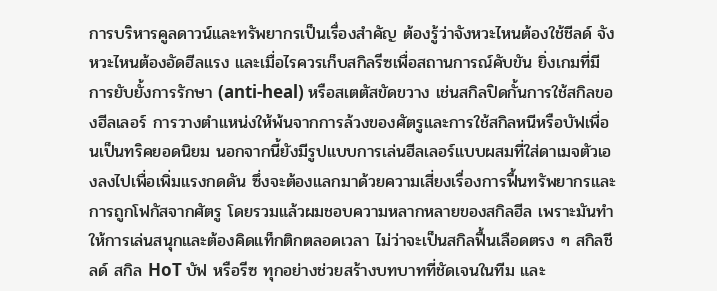การบริหารคูลดาวน์และทรัพยากรเป็นเรื่องสำคัญ ต้องรู้ว่าจังหวะไหนต้องใช้ชีลด์ จังหวะไหนต้องอัดฮีลแรง และเมื่อไรควรเก็บสกิลรีซเพื่อสถานการณ์คับขัน ยิ่งเกมที่มีการยับยั้งการรักษา (anti-heal) หรือสเตตัสขัดขวาง เช่นสกิลปิดกั้นการใช้สกิลของฮีลเลอร์ การวางตำแหน่งให้พ้นจากการล้วงของศัตรูและการใช้สกิลหนีหรือบัฟเพื่อนเป็นทริคยอดนิยม นอกจากนี้ยังมีรูปแบบการเล่นฮีลเลอร์แบบผสมที่ใส่ดาเมจตัวเองลงไปเพื่อเพิ่มแรงกดดัน ซึ่งจะต้องแลกมาด้วยความเสี่ยงเรื่องการฟื้นทรัพยากรและการถูกโฟกัสจากศัตรู โดยรวมแล้วผมชอบความหลากหลายของสกิลฮีล เพราะมันทำให้การเล่นสนุกและต้องคิดแท็กติกตลอดเวลา ไม่ว่าจะเป็นสกิลฟื้นเลือดตรง ๆ สกิลชีลด์ สกิล HoT บัฟ หรือรีซ ทุกอย่างช่วยสร้างบทบาทที่ชัดเจนในทีม และ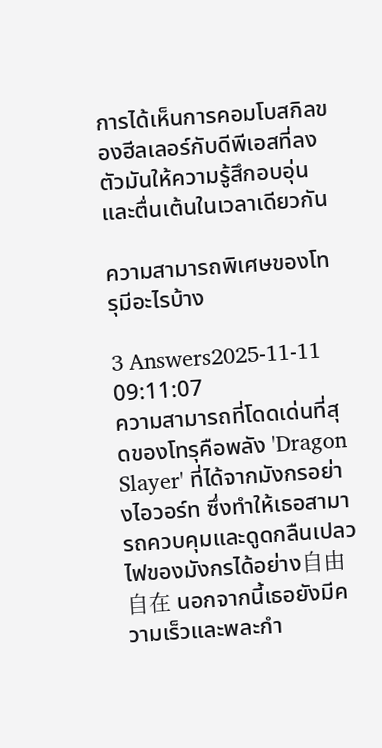การได้เห็นการคอมโบสกิลของฮีลเลอร์กับดีพีเอสที่ลงตัวมันให้ความรู้สึกอบอุ่นและตื่นเต้นในเวลาเดียวกัน

ความสามารถพิเศษของโทรุมีอะไรบ้าง

3 Answers2025-11-11 09:11:07
ความสามารถที่โดดเด่นที่สุดของโทรุคือพลัง 'Dragon Slayer' ที่ได้จากมังกรอย่างไอวอร์n ซึ่งทำให้เธอสามารถควบคุมและดูดกลืนเปลวไฟของมังกรได้อย่าง自由自在 นอกจากนี้เธอยังมีความเร็วและพละกำ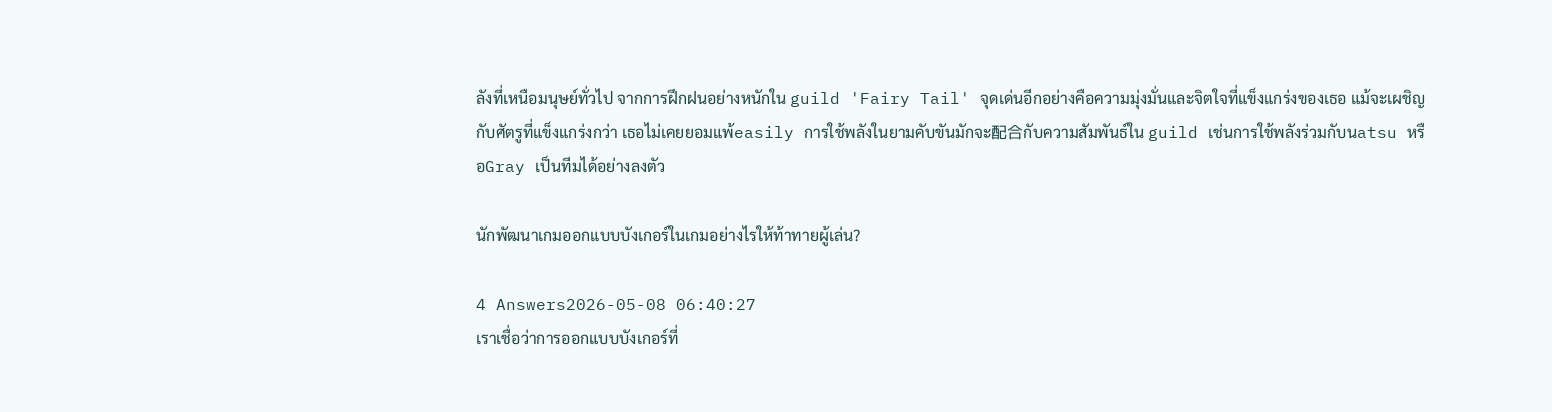ลังที่เหนือมนุษย์ทั่วไป จากการฝึกฝนอย่างหนักใน guild 'Fairy Tail' จุดเด่นอีกอย่างคือความมุ่งมั่นและจิตใจที่แข็งแกร่งของเธอ แม้จะเผชิญกับศัตรูที่แข็งแกร่งกว่า เธอไม่เคยยอมแพ้easily การใช้พลังในยามคับขันมักจะ配合กับความสัมพันธ์ใน guild เช่นการใช้พลังร่วมกับนatsu หรือGray เป็นทีมได้อย่างลงตัว

นักพัฒนาเกมออกแบบบังเกอร์ในเกมอย่างไรให้ท้าทายผู้เล่น?

4 Answers2026-05-08 06:40:27
เราเชื่อว่าการออกแบบบังเกอร์ที่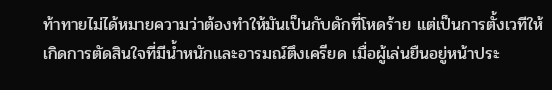ท้าทายไม่ได้หมายความว่าต้องทำให้มันเป็นกับดักที่โหดร้าย แต่เป็นการตั้งเวทีให้เกิดการตัดสินใจที่มีน้ำหนักและอารมณ์ตึงเครียด เมื่อผู้เล่นยืนอยู่หน้าประ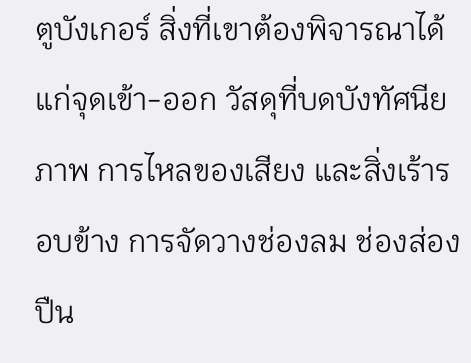ตูบังเกอร์ สิ่งที่เขาต้องพิจารณาได้แก่จุดเข้า-ออก วัสดุที่บดบังทัศนียภาพ การไหลของเสียง และสิ่งเร้ารอบข้าง การจัดวางช่องลม ช่องส่องปืน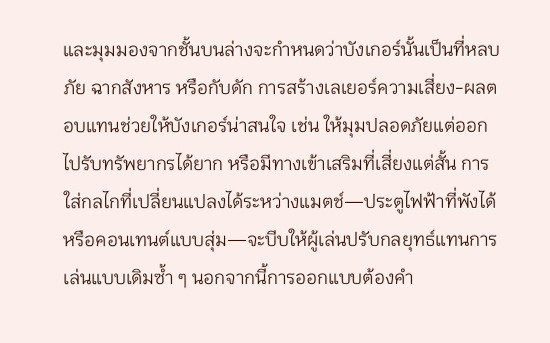และมุมมองจากชั้นบนล่างจะกำหนดว่าบังเกอร์นั้นเป็นที่หลบภัย ฉากสังหาร หรือกับดัก การสร้างเลเยอร์ความเสี่ยง-ผลตอบแทนช่วยให้บังเกอร์น่าสนใจ เช่น ให้มุมปลอดภัยแต่ออกไปรับทรัพยากรได้ยาก หรือมีทางเข้าเสริมที่เสี่ยงแต่สั้น การใส่กลไกที่เปลี่ยนแปลงได้ระหว่างแมตช์—ประตูไฟฟ้าที่พังได้ หรือคอนเทนต์แบบสุ่ม—จะบีบให้ผู้เล่นปรับกลยุทธ์แทนการเล่นแบบเดิมซ้ำ ๆ นอกจากนี้การออกแบบต้องคำ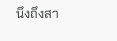นึงถึงสา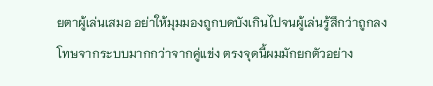ยตาผู้เล่นเสมอ อย่าให้มุมมองถูกบดบังเกินไปจนผู้เล่นรู้สึกว่าถูกลงโทษจากระบบมากกว่าจากคู่แข่ง ตรงจุดนี้ผมมักยกตัวอย่าง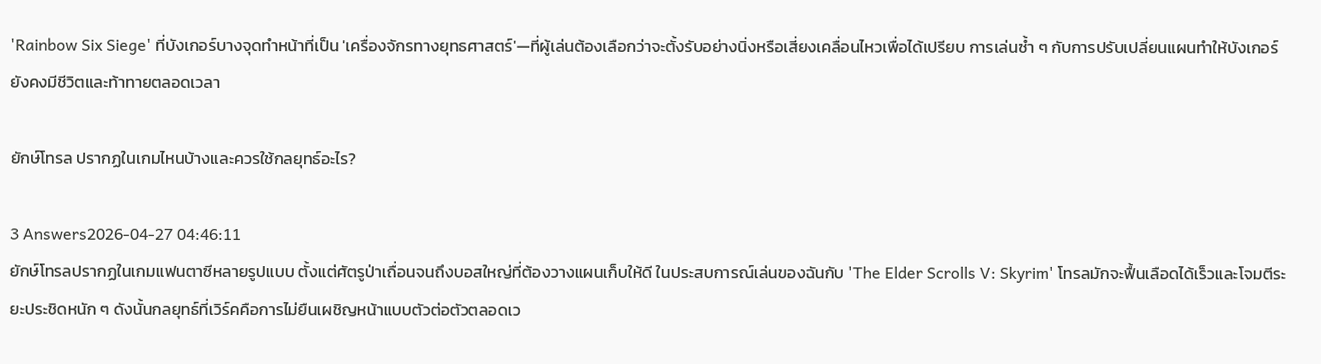'Rainbow Six Siege' ที่บังเกอร์บางจุดทำหน้าที่เป็น 'เครื่องจักรทางยุทธศาสตร์'—ที่ผู้เล่นต้องเลือกว่าจะตั้งรับอย่างนิ่งหรือเสี่ยงเคลื่อนไหวเพื่อได้เปรียบ การเล่นซ้ำ ๆ กับการปรับเปลี่ยนแผนทำให้บังเกอร์ยังคงมีชีวิตและท้าทายตลอดเวลา

ยักษ์โทรล ปรากฏในเกมไหนบ้างและควรใช้กลยุทธ์อะไร?

3 Answers2026-04-27 04:46:11
ยักษ์โทรลปรากฏในเกมแฟนตาซีหลายรูปแบบ ตั้งแต่ศัตรูป่าเถื่อนจนถึงบอสใหญ่ที่ต้องวางแผนเก็บให้ดี ในประสบการณ์เล่นของฉันกับ 'The Elder Scrolls V: Skyrim' โทรลมักจะฟื้นเลือดได้เร็วและโจมตีระยะประชิดหนัก ๆ ดังนั้นกลยุทธ์ที่เวิร์คคือการไม่ยืนเผชิญหน้าแบบตัวต่อตัวตลอดเว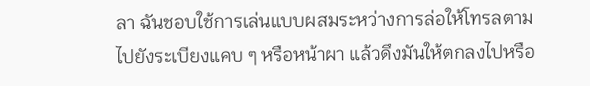ลา ฉันชอบใช้การเล่นแบบผสมระหว่างการล่อให้โทรลตามไปยังระเบียงแคบ ๆ หรือหน้าผา แล้วดึงมันให้ตกลงไปหรือ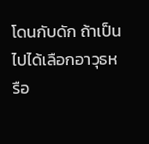โดนกับดัก ถ้าเป็นไปได้เลือกอาวุธหรือ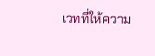เวทที่ให้ความ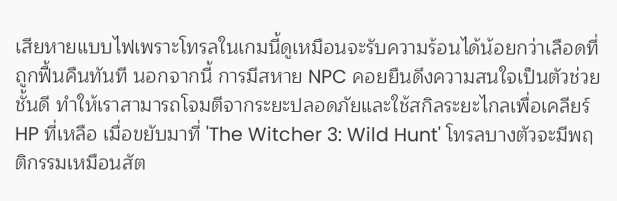เสียหายแบบไฟเพราะโทรลในเกมนี้ดูเหมือนจะรับความร้อนได้น้อยกว่าเลือดที่ถูกฟื้นคืนทันที นอกจากนี้ การมีสหาย NPC คอยยืนดึงความสนใจเป็นตัวช่วยชั้นดี ทำให้เราสามารถโจมตีจากระยะปลอดภัยและใช้สกิลระยะไกลเพื่อเคลียร์ HP ที่เหลือ เมื่อขยับมาที่ 'The Witcher 3: Wild Hunt' โทรลบางตัวจะมีพฤติกรรมเหมือนสัต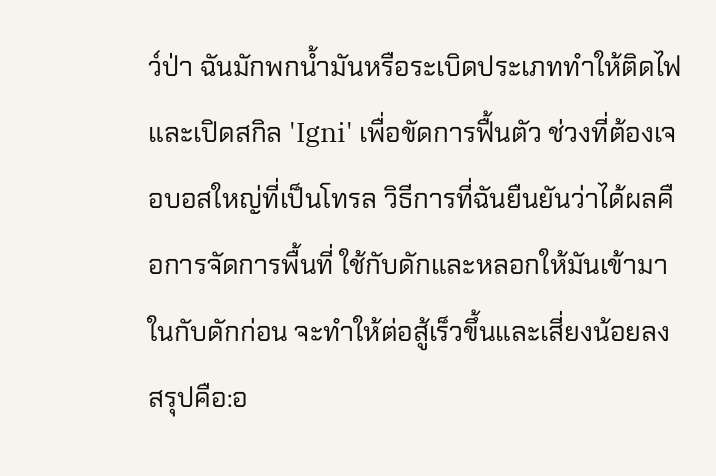ว์ป่า ฉันมักพกน้ำมันหรือระเบิดประเภททำให้ติดไฟและเปิดสกิล 'Igni' เพื่อขัดการฟื้นตัว ช่วงที่ต้องเจอบอสใหญ่ที่เป็นโทรล วิธีการที่ฉันยืนยันว่าได้ผลคือการจัดการพื้นที่ ใช้กับดักและหลอกให้มันเข้ามาในกับดักก่อน จะทำให้ต่อสู้เร็วขึ้นและเสี่ยงน้อยลง สรุปคือ:อ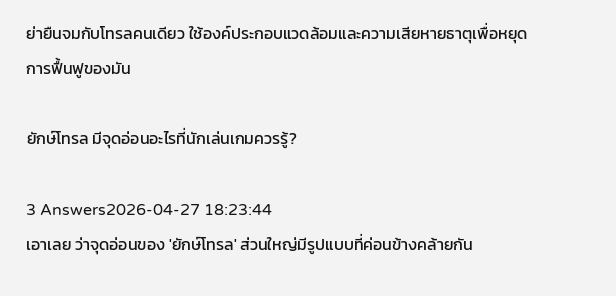ย่ายืนจมกับโทรลคนเดียว ใช้องค์ประกอบแวดล้อมและความเสียหายธาตุเพื่อหยุดการฟื้นฟูของมัน

ยักษ์โทรล มีจุดอ่อนอะไรที่นักเล่นเกมควรรู้?

3 Answers2026-04-27 18:23:44
เอาเลย ว่าจุดอ่อนของ 'ยักษ์โทรล' ส่วนใหญ่มีรูปแบบที่ค่อนข้างคล้ายกัน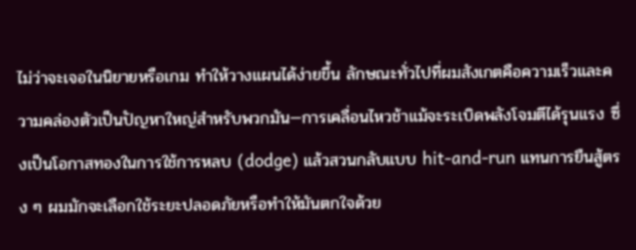ไม่ว่าจะเจอในนิยายหรือเกม ทำให้วางแผนได้ง่ายขึ้น ลักษณะทั่วไปที่ผมสังเกตคือความเร็วและความคล่องตัวเป็นปัญหาใหญ่สำหรับพวกมัน—การเคลื่อนไหวช้าแม้จะระเบิดพลังโจมตีได้รุนแรง ซึ่งเป็นโอกาสทองในการใช้การหลบ (dodge) แล้วสวนกลับแบบ hit-and-run แทนการยืนสู้ตรง ๆ ผมมักจะเลือกใช้ระยะปลอดภัยหรือทำให้มันตกใจด้วย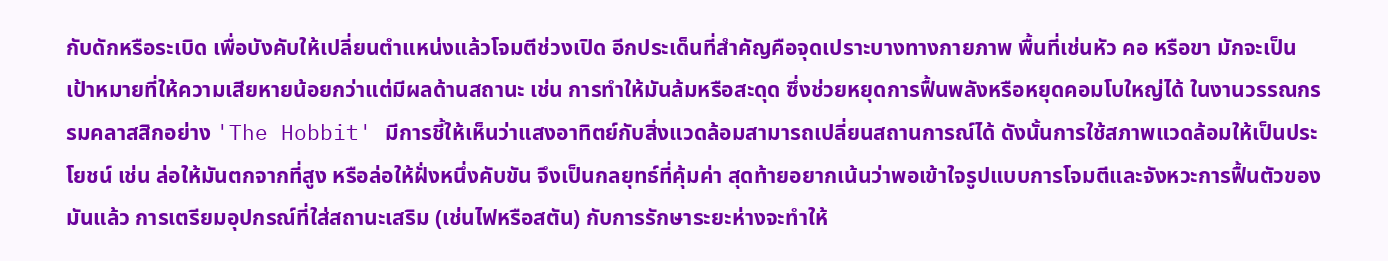กับดักหรือระเบิด เพื่อบังคับให้เปลี่ยนตำแหน่งแล้วโจมตีช่วงเปิด อีกประเด็นที่สำคัญคือจุดเปราะบางทางกายภาพ พื้นที่เช่นหัว คอ หรือขา มักจะเป็นเป้าหมายที่ให้ความเสียหายน้อยกว่าแต่มีผลด้านสถานะ เช่น การทำให้มันล้มหรือสะดุด ซึ่งช่วยหยุดการฟื้นพลังหรือหยุดคอมโบใหญ่ได้ ในงานวรรณกรรมคลาสสิกอย่าง 'The Hobbit' มีการชี้ให้เห็นว่าแสงอาทิตย์กับสิ่งแวดล้อมสามารถเปลี่ยนสถานการณ์ได้ ดังนั้นการใช้สภาพแวดล้อมให้เป็นประโยชน์ เช่น ล่อให้มันตกจากที่สูง หรือล่อให้ฝั่งหนึ่งคับขัน จึงเป็นกลยุทธ์ที่คุ้มค่า สุดท้ายอยากเน้นว่าพอเข้าใจรูปแบบการโจมตีและจังหวะการฟื้นตัวของมันแล้ว การเตรียมอุปกรณ์ที่ใส่สถานะเสริม (เช่นไฟหรือสตัน) กับการรักษาระยะห่างจะทำให้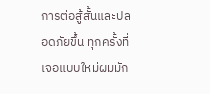การต่อสู้สั้นและปลอดภัยขึ้น ทุกครั้งที่เจอแบบใหม่ผมมัก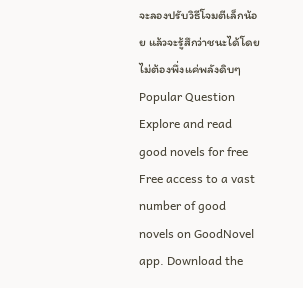จะลองปรับวิธีโจมตีเล็กน้อย แล้วจะรู้สึกว่าชนะได้โดยไม่ต้องพึ่งแค่พลังดิบๆ
Popular Question
Explore and read good novels for free
Free access to a vast number of good novels on GoodNovel app. Download the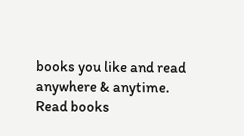books you like and read anywhere & anytime.
Read books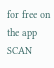for free on the app
SCAN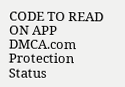CODE TO READ ON APP
DMCA.com Protection Status